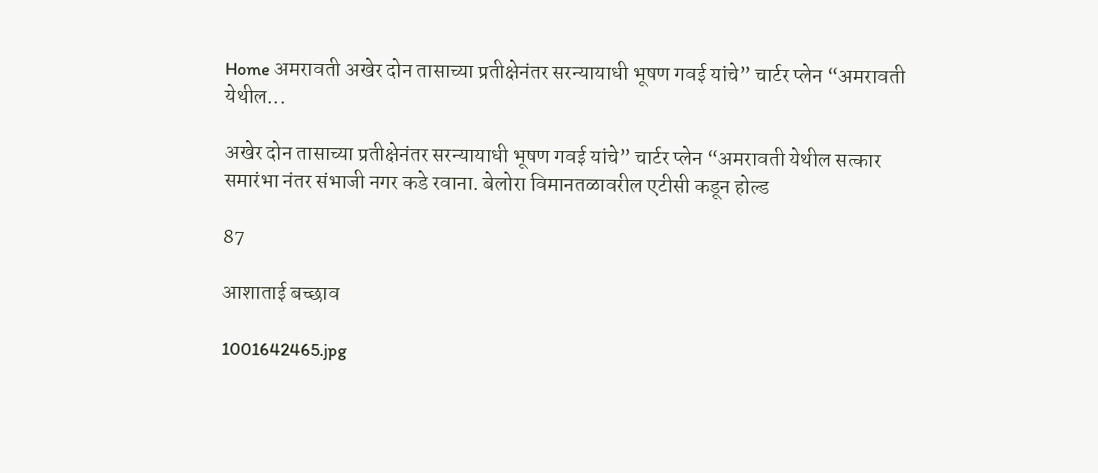Home अमरावती अखेर दोन तासाच्या प्रतीक्षेनंतर सरन्यायाधी भूषण गवई यांचे” चार्टर प्लेन “अमरावती येथील...

अखेर दोन तासाच्या प्रतीक्षेनंतर सरन्यायाधी भूषण गवई यांचे” चार्टर प्लेन “अमरावती येथील सत्कार समारंभा नंतर संभाजी नगर कडे रवाना. बेलोरा विमानतळावरील एटीसी कडून होल्ड

87

आशाताई बच्छाव

1001642465.jpg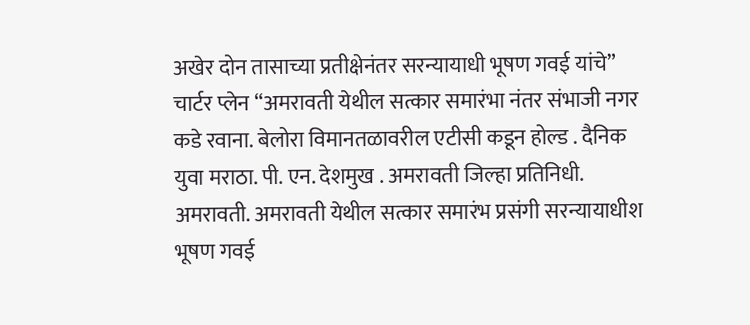अखेर दोन तासाच्या प्रतीक्षेनंतर सरन्यायाधी भूषण गवई यांचे” चार्टर प्लेन “अमरावती येथील सत्कार समारंभा नंतर संभाजी नगर कडे रवाना. बेलोरा विमानतळावरील एटीसी कडून होल्ड . दैनिक युवा मराठा. पी. एन. देशमुख . अमरावती जिल्हा प्रतिनिधी. अमरावती. अमरावती येथील सत्कार समारंभ प्रसंगी सरन्यायाधीश भूषण गवई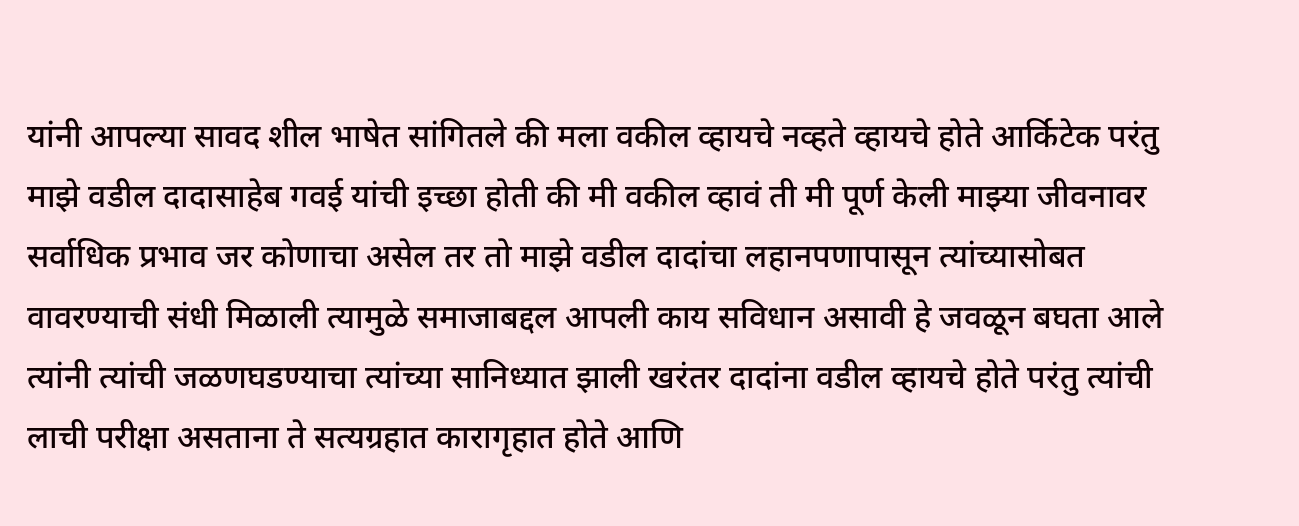यांनी आपल्या सावद शील भाषेत सांगितले की मला वकील व्हायचे नव्हते व्हायचे होते आर्किटेक परंतु माझे वडील दादासाहेब गवई यांची इच्छा होती की मी वकील व्हावं ती मी पूर्ण केली माझ्या जीवनावर सर्वाधिक प्रभाव जर कोणाचा असेल तर तो माझे वडील दादांचा लहानपणापासून त्यांच्यासोबत वावरण्याची संधी मिळाली त्यामुळे समाजाबद्दल आपली काय सविधान असावी हे जवळून बघता आले त्यांनी त्यांची जळणघडण्याचा त्यांच्या सानिध्यात झाली खरंतर दादांना वडील व्हायचे होते परंतु त्यांची लाची परीक्षा असताना ते सत्यग्रहात कारागृहात होते आणि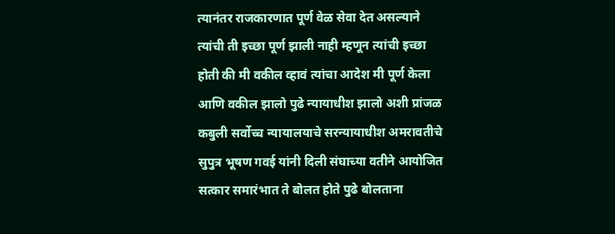त्यानंतर राजकारणात पूर्ण वेळ सेवा देत असल्याने त्यांची ती इच्छा पूर्ण झाली नाही म्हणून त्यांची इच्छा होती की मी वकील व्हावं त्यांचा आदेश मी पूर्ण केला आणि वकील झालो पुढे न्यायाधीश झालो अशी प्रांजळ कबुली सर्वोच्च न्यायालयाचे सरन्यायाधीश अमरावतीचे सुपुत्र भूषण गवई यांनी दिली संघाच्या वतीने आयोजित सत्कार समारंभात ते बोलत होते पुढे बोलताना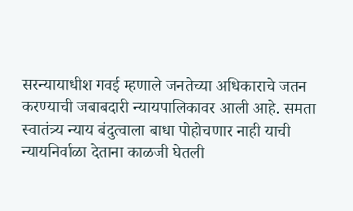सरन्यायाधीश गवई म्हणाले जनतेच्या अधिकाराचे जतन करण्याची जबाबदारी न्यायपालिकावर आली आहे. समता स्वातंत्र्य न्याय बंदुत्वाला बाधा पोहोचणार नाही याची न्यायनिर्वाळा देताना काळजी घेतली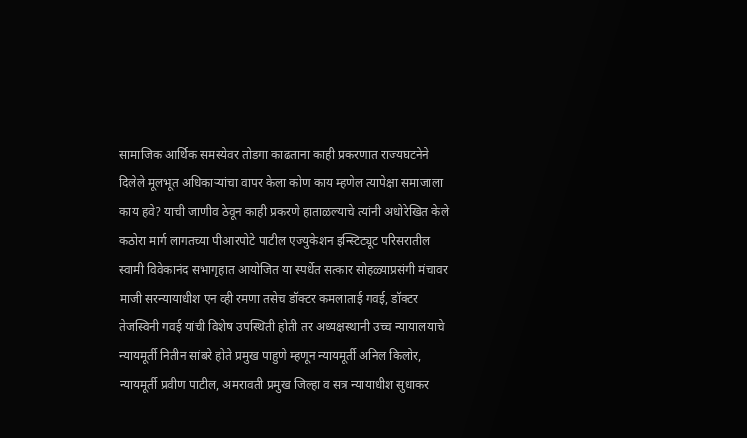सामाजिक आर्थिक समस्येवर तोडगा काढताना काही प्रकरणात राज्यघटनेने दिलेले मूलभूत अधिकाऱ्यांचा वापर केला कोण काय म्हणेल त्यापेक्षा समाजाला काय हवे? याची जाणीव ठेवून काही प्रकरणे हाताळल्याचे त्यांनी अधोरेखित केले कठोरा मार्ग लागतच्या पीआरपोटे पाटील एज्युकेशन इन्स्टिट्यूट परिसरातील स्वामी विवेकानंद सभागृहात आयोजित या स्पर्धेत सत्कार सोहळ्याप्रसंगी मंचावर माजी सरन्यायाधीश एन व्ही रमणा तसेच डॉक्टर कमलाताई गवई, डॉक्टर तेजस्विनी गवई यांची विशेष उपस्थिती होती तर अध्यक्षस्थानी उच्च न्यायालयाचे न्यायमूर्ती नितीन सांबरे होते प्रमुख पाहुणे म्हणून न्यायमूर्ती अनिल किलोर, न्यायमूर्ती प्रवीण पाटील, अमरावती प्रमुख जिल्हा व सत्र न्यायाधीश सुधाकर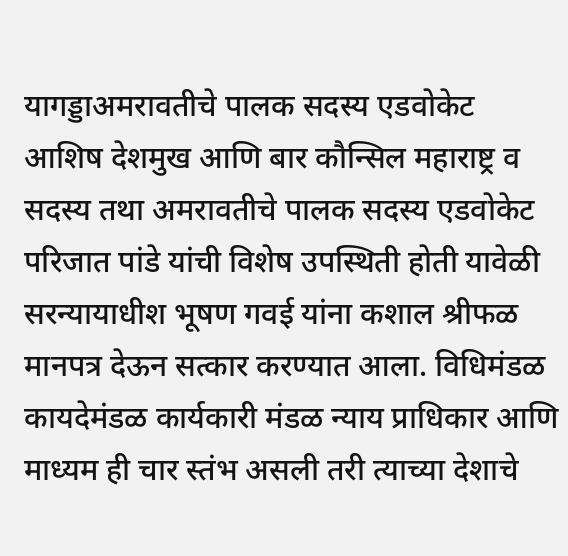यागड्डाअमरावतीचे पालक सदस्य एडवोकेट आशिष देशमुख आणि बार कौन्सिल महाराष्ट्र व सदस्य तथा अमरावतीचे पालक सदस्य एडवोकेट परिजात पांडे यांची विशेष उपस्थिती होती यावेळी सरन्यायाधीश भूषण गवई यांना कशाल श्रीफळ मानपत्र देऊन सत्कार करण्यात आला. विधिमंडळ कायदेमंडळ कार्यकारी मंडळ न्याय प्राधिकार आणि माध्यम ही चार स्तंभ असली तरी त्याच्या देशाचे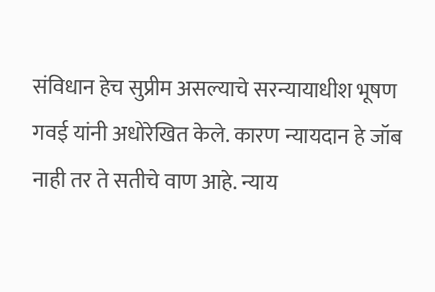संविधान हेच सुप्रीम असल्याचे सरन्यायाधीश भूषण गवई यांनी अधोरेखित केले. कारण न्यायदान हे जॉब नाही तर ते सतीचे वाण आहे. न्याय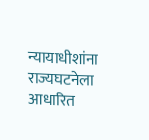न्यायाधीशांना राज्यघटनेला आधारित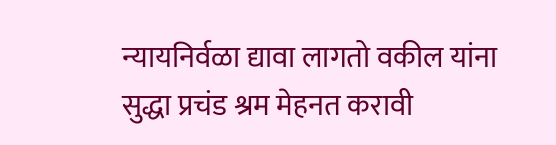न्यायनिर्वळा द्यावा लागतो वकील यांना सुद्धा प्रचंड श्रम मेहनत करावी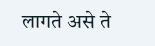लागते असे ते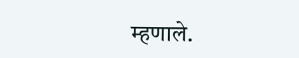म्हणाले.